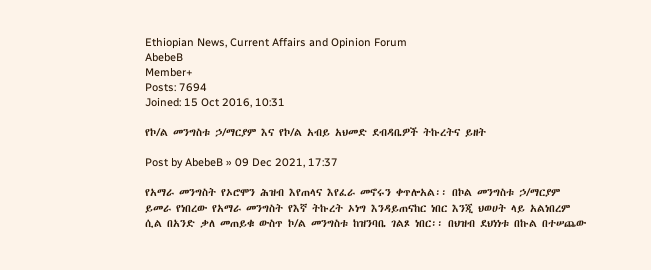Ethiopian News, Current Affairs and Opinion Forum
AbebeB
Member+
Posts: 7694
Joined: 15 Oct 2016, 10:31

የኮ/ል መንግስቱ ኃ/ማርያም እና የኮ/ል አብይ አህመድ ደብዳቤዎች ትኩረትና ይዘት

Post by AbebeB » 09 Dec 2021, 17:37

የአማራ መንግስት የኦሮሞን ሕዝብ እየጠላና እየፈራ መኖሩን ቀጥሎአል፡፡ በኮል መንግስቱ ኃ/ማርያም ይመራ የነበረው የአማራ መንግስት የእኛ ትኩረት ኦነግ እንዳይጠናከር ነበር እንጂ ህወሀት ላይ አልነበረም ሲል በአንድ ቃለ መጠይቁ ውስጥ ኮ/ል መንግስቱ ከዝንባቤ ገልጾ ነበር፡፡ በህዝብ ደህነነቱ በኩል በተሠጨው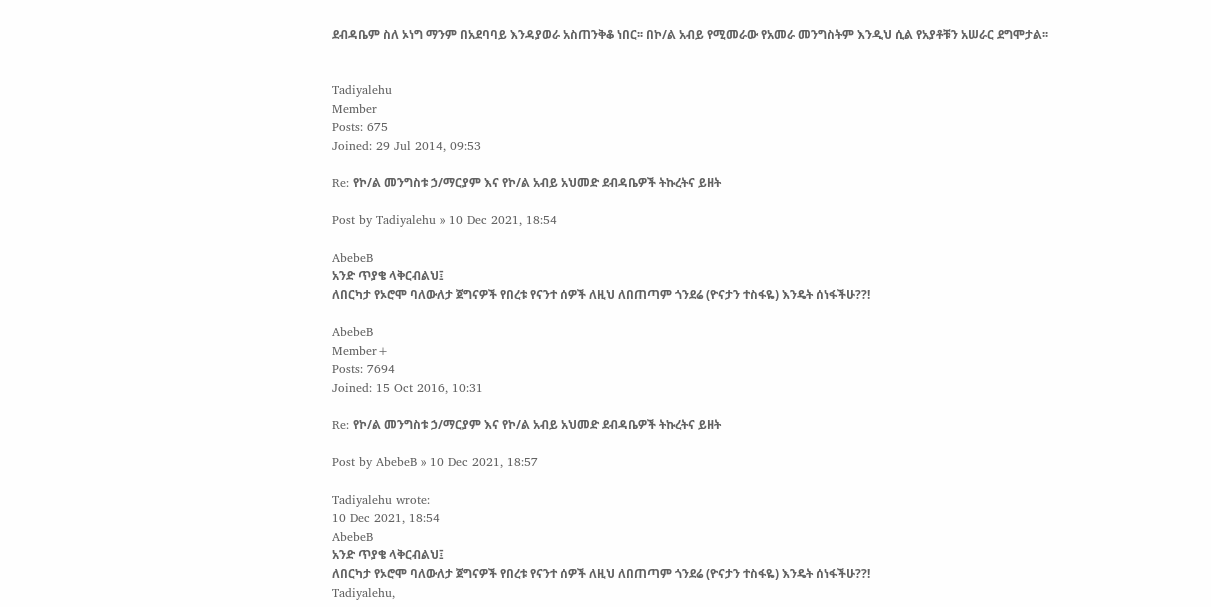ደብዳቤም ስለ ኦነግ ማንም በአደባባይ እንዳያወራ አስጠንቅቆ ነበር፡፡ በኮ/ል አብይ የሚመራው የአመራ መንግስትም እንዲህ ሲል የአያቶቹን አሠራር ደግሞታል፡፡


Tadiyalehu
Member
Posts: 675
Joined: 29 Jul 2014, 09:53

Re: የኮ/ል መንግስቱ ኃ/ማርያም እና የኮ/ል አብይ አህመድ ደብዳቤዎች ትኩረትና ይዘት

Post by Tadiyalehu » 10 Dec 2021, 18:54

AbebeB
አንድ ጥያቄ ላቅርብልህ፤
ለበርካታ የኦሮሞ ባለውለታ ጀግናዎች የበረቱ የናንተ ሰዎች ለዚህ ለበጠጣም ጎንደሬ (ዮናታን ተስፋዬ) እንዴት ሰነፋችሁ??!

AbebeB
Member+
Posts: 7694
Joined: 15 Oct 2016, 10:31

Re: የኮ/ል መንግስቱ ኃ/ማርያም እና የኮ/ል አብይ አህመድ ደብዳቤዎች ትኩረትና ይዘት

Post by AbebeB » 10 Dec 2021, 18:57

Tadiyalehu wrote:
10 Dec 2021, 18:54
AbebeB
አንድ ጥያቄ ላቅርብልህ፤
ለበርካታ የኦሮሞ ባለውለታ ጀግናዎች የበረቱ የናንተ ሰዎች ለዚህ ለበጠጣም ጎንደሬ (ዮናታን ተስፋዬ) እንዴት ሰነፋችሁ??!
Tadiyalehu,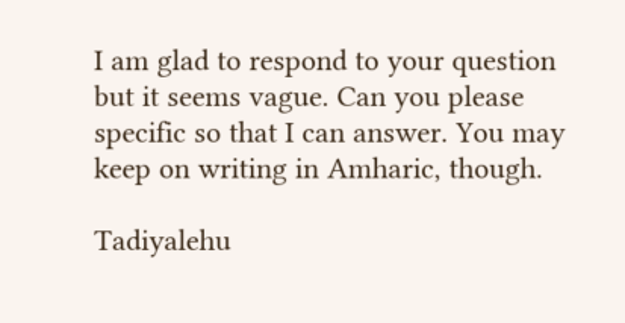I am glad to respond to your question but it seems vague. Can you please specific so that I can answer. You may keep on writing in Amharic, though.

Tadiyalehu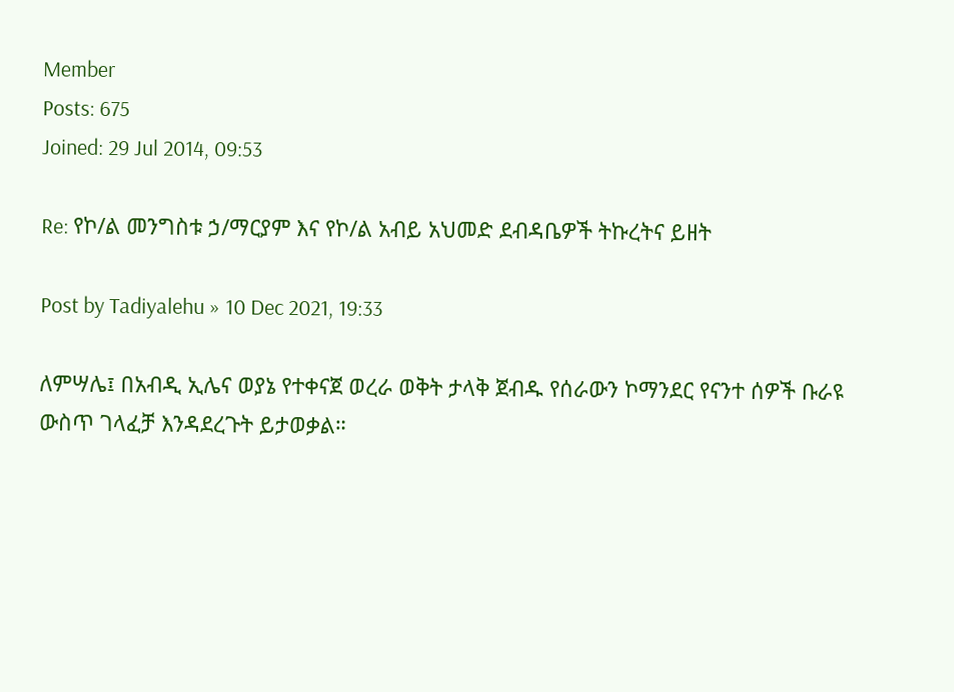Member
Posts: 675
Joined: 29 Jul 2014, 09:53

Re: የኮ/ል መንግስቱ ኃ/ማርያም እና የኮ/ል አብይ አህመድ ደብዳቤዎች ትኩረትና ይዘት

Post by Tadiyalehu » 10 Dec 2021, 19:33

ለምሣሌ፤ በአብዲ ኢሌና ወያኔ የተቀናጀ ወረራ ወቅት ታላቅ ጀብዱ የሰራውን ኮማንደር የናንተ ሰዎች ቡራዩ ውስጥ ገላፈቻ እንዳደረጉት ይታወቃል።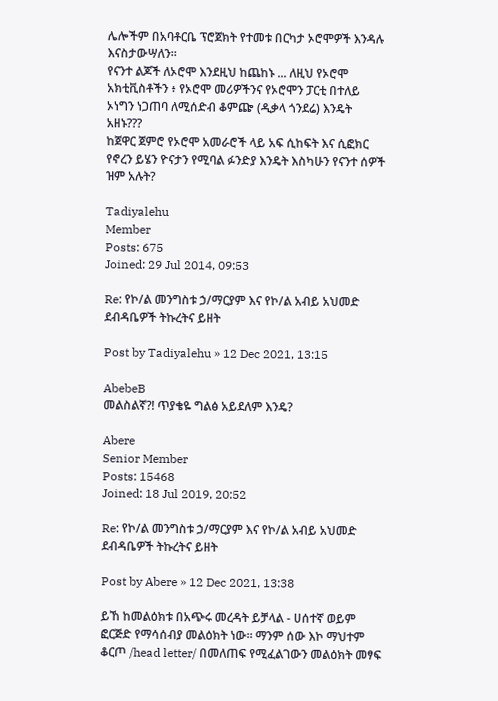ሌሎችም በአባቶርቤ ፕሮጀክት የተመቱ በርካታ ኦሮሞዎች እንዳሉ እናስታውሣለን።
የናንተ ልጆች ለኦሮሞ እንደዚህ ከጨከኑ ... ለዚህ የኦሮሞ አክቲቪስቶችን ፥ የኦሮሞ መሪዎችንና የኦሮሞን ፓርቲ በተለይ ኦነግን ነጋጠባ ለሚሰድብ ቆምጬ (ዲቃላ ጎንደሬ) እንዴት አዘኑ???
ከጀዋር ጀምሮ የኦሮሞ አመራሮች ላይ አፍ ሲከፍት እና ሲፎክር የኖረን ይሄን ዮናታን የሚባል ፉንድያ እንዴት እስካሁን የናንተ ሰዎች ዝም አሉት?

Tadiyalehu
Member
Posts: 675
Joined: 29 Jul 2014, 09:53

Re: የኮ/ል መንግስቱ ኃ/ማርያም እና የኮ/ል አብይ አህመድ ደብዳቤዎች ትኩረትና ይዘት

Post by Tadiyalehu » 12 Dec 2021, 13:15

AbebeB
መልስልኛ?! ጥያቄዬ ግልፅ አይደለም እንዴ?

Abere
Senior Member
Posts: 15468
Joined: 18 Jul 2019, 20:52

Re: የኮ/ል መንግስቱ ኃ/ማርያም እና የኮ/ል አብይ አህመድ ደብዳቤዎች ትኩረትና ይዘት

Post by Abere » 12 Dec 2021, 13:38

ይኸ ከመልዕክቱ በአጭሩ መረዳት ይቻላል - ሀሰተኛ ወይም ፎርጅድ የማሳሰብያ መልዕክት ነው። ማንም ሰው እኮ ማህተም ቆርጦ /head letter/ በመለጠፍ የሚፈልገውን መልዕክት መፃፍ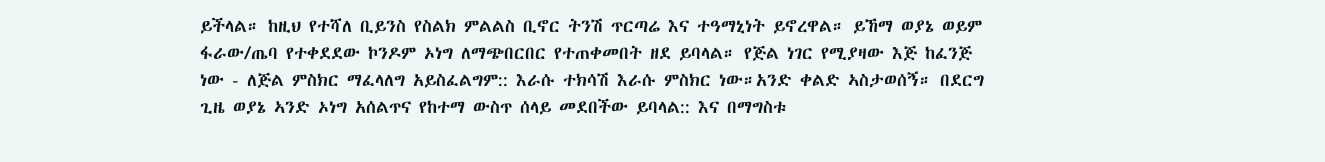ይችላል። ከዚህ የተሻለ ቢይንስ የስልክ ምልልስ ቢኖር ትንሽ ጥርጣሬ እና ተዓማኒነት ይኖረዋል። ይኸማ ወያኔ ወይም ፋራው/ጤባ የተቀደደው ኮንዶም ኦነግ ለማጭበርበር የተጠቀመበት ዘደ ይባላል። የጅል ነገር የሚያዛው እጅ ከፈንጅ ነው - ለጅል ምስክር ማፈላለግ አይስፈልግም:: እራሱ ተክሳሽ እራሱ ምስክር ነው።አንድ ቀልድ ኣስታወሰኝ። በደርግ ጊዜ ወያኔ ኣንድ ኦነግ አሰልጥና የከተማ ውስጥ ሰላይ መደበችው ይባላል:: እና በማግስቱ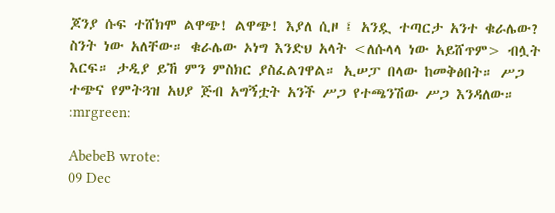ጆንያ ሱፍ ተሸክሞ ልዋጭ! ልዋጭ! እያለ ሲዞ ፤ አንዷ ተጣርታ አንተ ቁራሌው? ስንት ነው አለቸው። ቁራሌው ኦነግ እንድህ አላት <ለሱላላ ነው አይሸጥም> ብሏት እርፍ። ታዲያ ይኸ ምን ምስክር ያስፈልገዋል። ኢሠፓ በላው ከመቅፅበት። ሥጋ ተጭና የምትጓዝ አህያ ጅብ አግኝቷት አንች ሥጋ የተጫንሽው ሥጋ እንዳለው። :mrgreen:

AbebeB wrote:
09 Dec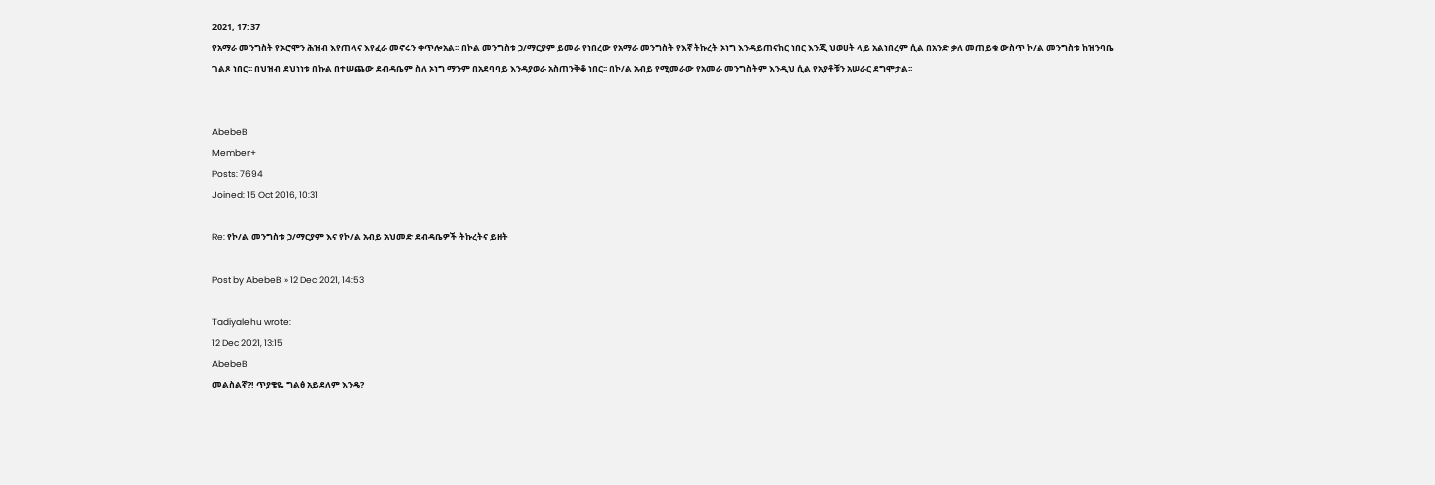2021, 17:37
የአማራ መንግስት የኦሮሞን ሕዝብ እየጠላና እየፈራ መኖሩን ቀጥሎአል፡፡ በኮል መንግስቱ ኃ/ማርያም ይመራ የነበረው የአማራ መንግስት የእኛ ትኩረት ኦነግ እንዳይጠናከር ነበር እንጂ ህወሀት ላይ አልነበረም ሲል በአንድ ቃለ መጠይቁ ውስጥ ኮ/ል መንግስቱ ከዝንባቤ ገልጾ ነበር፡፡ በህዝብ ደህነነቱ በኩል በተሠጨው ደብዳቤም ስለ ኦነግ ማንም በአደባባይ እንዳያወራ አስጠንቅቆ ነበር፡፡ በኮ/ል አብይ የሚመራው የአመራ መንግስትም እንዲህ ሲል የአያቶቹን አሠራር ደግሞታል፡፡


AbebeB
Member+
Posts: 7694
Joined: 15 Oct 2016, 10:31

Re: የኮ/ል መንግስቱ ኃ/ማርያም እና የኮ/ል አብይ አህመድ ደብዳቤዎች ትኩረትና ይዘት

Post by AbebeB » 12 Dec 2021, 14:53

Tadiyalehu wrote:
12 Dec 2021, 13:15
AbebeB
መልስልኛ?! ጥያቄዬ ግልፅ አይደለም እንዴ?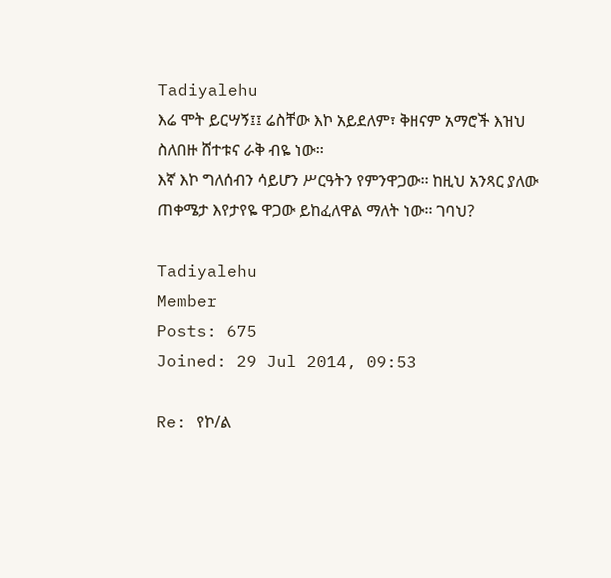Tadiyalehu
እሬ ሞት ይርሣኝ፤፤ ሬስቸው እኮ አይደለም፣ ቅዘናም አማሮች እዝህ ስለበዙ ሸተቱና ራቅ ብዬ ነው፡፡
እኛ እኮ ግለሰብን ሳይሆን ሥርዓትን የምንዋጋው፡፡ ከዚህ አንጻር ያለው ጠቀሜታ እየታየዬ ዋጋው ይከፈለዋል ማለት ነው፡፡ ገባህ?

Tadiyalehu
Member
Posts: 675
Joined: 29 Jul 2014, 09:53

Re: የኮ/ል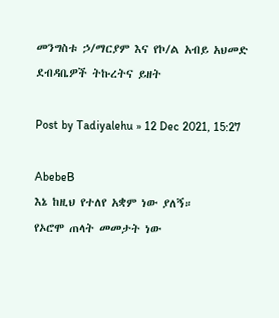መንግስቱ ኃ/ማርያም እና የኮ/ል አብይ አህመድ ደብዳቤዎች ትኩረትና ይዘት

Post by Tadiyalehu » 12 Dec 2021, 15:27

AbebeB
እኔ ከዚህ የተለየ አቋም ነው ያለኝ።
የኦሮሞ ጠላት መመታት ነው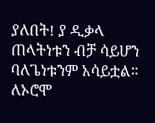ያለበት! ያ ዲቃላ ጠላትነቱን ብቻ ሳይሆን ባለጌነቱንም አሳይቷል። ለኦሮሞ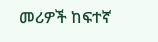መሪዎች ከፍተኛ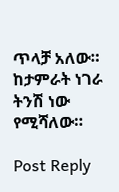ጥላቻ አለው። ከታምራት ነገራ ትንሽ ነው የሚሻለው።

Post Reply